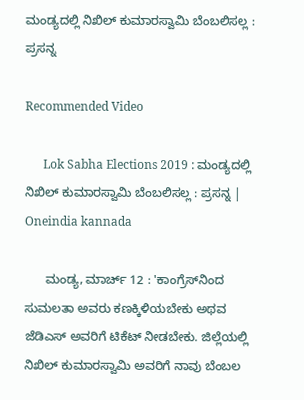ಮಂಡ್ಯದಲ್ಲಿ ನಿಖಿಲ್ ಕುಮಾರಸ್ವಾಮಿ ಬೆಂಬಲಿಸಲ್ಲ : ಪ್ರಸನ್ನ

Recommended Video

      Lok Sabha Elections 2019 : ಮಂಡ್ಯದಲ್ಲಿ ನಿಖಿಲ್ ಕುಮಾರಸ್ವಾಮಿ ಬೆಂಬಲಿಸಲ್ಲ : ಪ್ರಸನ್ನ | Oneindia kannada

      ಮಂಡ್ಯ, ಮಾರ್ಚ್ 12 : 'ಕಾಂಗ್ರೆಸ್‌ನಿಂದ ಸುಮಲತಾ ಅವರು ಕಣಕ್ಕಿಳಿಯಬೇಕು ಅಥವ ಜೆಡಿಎಸ್ ಅವರಿಗೆ ಟಿಕೆಟ್ ನೀಡಬೇಕು. ಜಿಲ್ಲೆಯಲ್ಲಿ ನಿಖಿಲ್ ಕುಮಾರಸ್ವಾಮಿ ಅವರಿಗೆ ನಾವು ಬೆಂಬಲ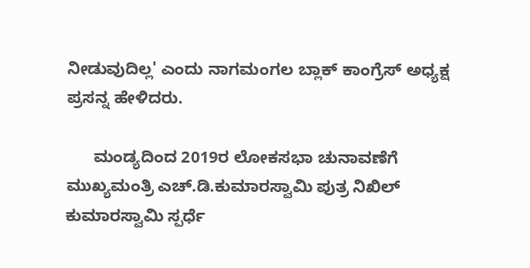ನೀಡುವುದಿಲ್ಲ' ಎಂದು ನಾಗಮಂಗಲ ಬ್ಲಾಕ್ ಕಾಂಗ್ರೆಸ್ ಅಧ್ಯಕ್ಷ ಪ್ರಸನ್ನ ಹೇಳಿದರು.

      ಮಂಡ್ಯದಿಂದ 2019ರ ಲೋಕಸಭಾ ಚುನಾವಣೆಗೆ ಮುಖ್ಯಮಂತ್ರಿ ಎಚ್.ಡಿ.ಕುಮಾರಸ್ವಾಮಿ ಪುತ್ರ ನಿಖಿಲ್ ಕುಮಾರಸ್ವಾಮಿ ಸ್ಪರ್ಧೆ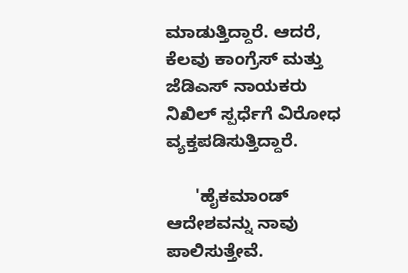ಮಾಡುತ್ತಿದ್ದಾರೆ. ಆದರೆ, ಕೆಲವು ಕಾಂಗ್ರೆಸ್ ಮತ್ತು ಜೆಡಿಎಸ್ ನಾಯಕರು ನಿಖಿಲ್ ಸ್ಪರ್ಧೆಗೆ ವಿರೋಧ ವ್ಯಕ್ತಪಡಿಸುತ್ತಿದ್ದಾರೆ.

      'ಹೈಕಮಾಂಡ್ ಆದೇಶವನ್ನು ನಾವು ಪಾಲಿಸುತ್ತೇವೆ.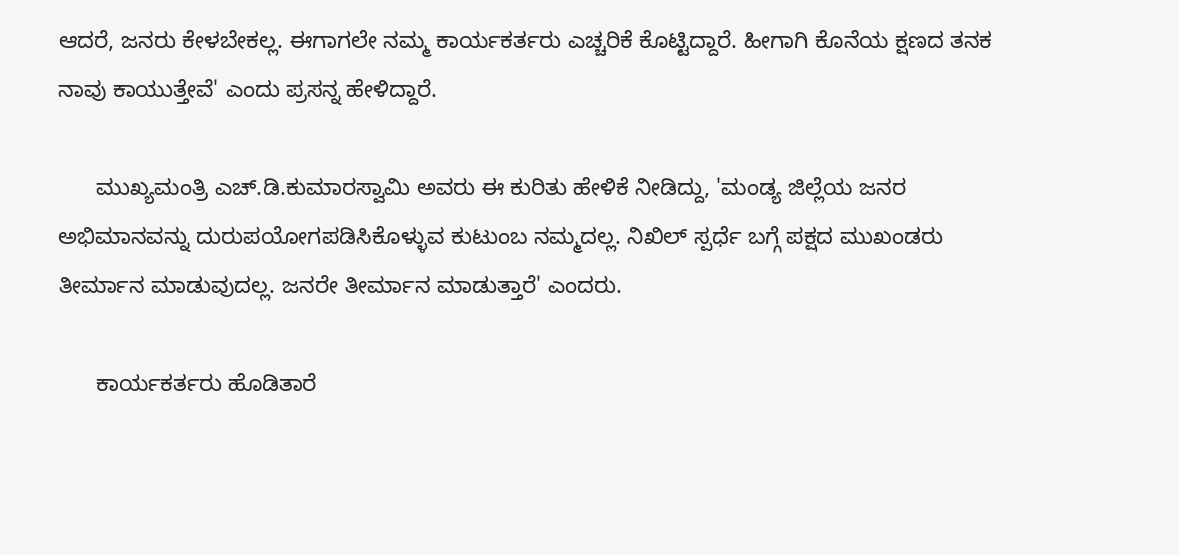ಆದರೆ, ಜನರು ಕೇಳಬೇಕಲ್ಲ. ಈಗಾಗಲೇ ನಮ್ಮ ಕಾರ್ಯಕರ್ತರು ಎಚ್ಚರಿಕೆ ಕೊಟ್ಟಿದ್ದಾರೆ. ಹೀಗಾಗಿ ಕೊನೆಯ ಕ್ಷಣದ ತನಕ ನಾವು ಕಾಯುತ್ತೇವೆ' ಎಂದು ಪ್ರಸನ್ನ ಹೇಳಿದ್ದಾರೆ.

      ಮುಖ್ಯಮಂತ್ರಿ ಎಚ್.ಡಿ.ಕುಮಾರಸ್ವಾಮಿ ಅವರು ಈ ಕುರಿತು ಹೇಳಿಕೆ ನೀಡಿದ್ದು, 'ಮಂಡ್ಯ ಜಿಲ್ಲೆಯ ಜನರ ಅಭಿಮಾನವನ್ನು ದುರುಪಯೋಗಪಡಿಸಿಕೊಳ್ಳುವ ಕುಟುಂಬ ನಮ್ಮದಲ್ಲ. ನಿಖಿಲ್ ಸ್ಪರ್ಧೆ ಬಗ್ಗೆ ಪಕ್ಷದ ಮುಖಂಡರು ತೀರ್ಮಾನ ಮಾಡುವುದಲ್ಲ. ಜನರೇ ತೀರ್ಮಾನ ಮಾಡುತ್ತಾರೆ' ಎಂದರು.

      ಕಾರ್ಯಕರ್ತರು ಹೊಡಿತಾರೆ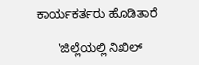ಕಾರ್ಯಕರ್ತರು ಹೊಡಿತಾರೆ

      'ಜಿಲ್ಲೆಯಲ್ಲಿ ನಿಖಿಲ್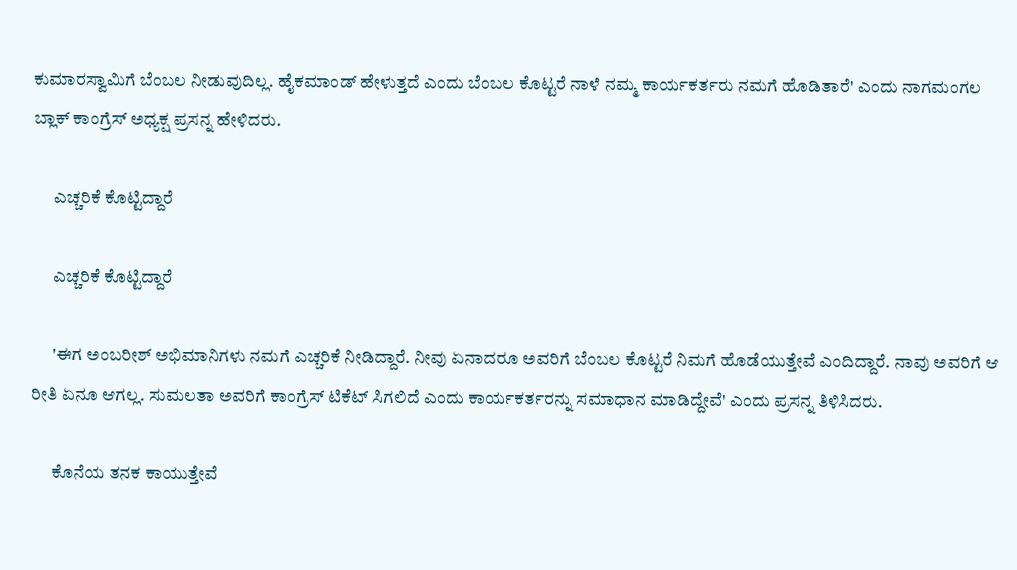ಕುಮಾರಸ್ವಾಮಿಗೆ ಬೆಂಬಲ ನೀಡುವುದಿಲ್ಲ. ಹೈಕಮಾಂಡ್ ಹೇಳುತ್ತದೆ ಎಂದು ಬೆಂಬಲ ಕೊಟ್ಟರೆ ನಾಳೆ ನಮ್ಮ ಕಾರ್ಯಕರ್ತರು ನಮಗೆ ಹೊಡಿತಾರೆ' ಎಂದು ನಾಗಮಂಗಲ ಬ್ಲಾಕ್ ಕಾಂಗ್ರೆಸ್ ಅಧ್ಯಕ್ಷ ಪ್ರಸನ್ನ ಹೇಳಿದರು.

      ಎಚ್ಚರಿಕೆ ಕೊಟ್ಟಿದ್ದಾರೆ

      ಎಚ್ಚರಿಕೆ ಕೊಟ್ಟಿದ್ದಾರೆ

      'ಈಗ ಅಂಬರೀಶ್ ಅಭಿಮಾನಿಗಳು ನಮಗೆ ಎಚ್ಚರಿಕೆ ನೀಡಿದ್ದಾರೆ. ನೀವು ಏನಾದರೂ ಅವರಿಗೆ ಬೆಂಬಲ ಕೊಟ್ಟರೆ ನಿಮಗೆ ಹೊಡೆಯುತ್ತೇವೆ ಎಂದಿದ್ದಾರೆ. ನಾವು ಅವರಿಗೆ ಆ ರೀತಿ ಏನೂ ಆಗಲ್ಲ. ಸುಮಲತಾ ಅವರಿಗೆ ಕಾಂಗ್ರೆಸ್ ಟಿಕೆಟ್ ಸಿಗಲಿದೆ ಎಂದು ಕಾರ್ಯಕರ್ತರನ್ನು ಸಮಾಧಾನ ಮಾಡಿದ್ದೇವೆ' ಎಂದು ಪ್ರಸನ್ನ ತಿಳಿಸಿದರು.

      ಕೊನೆಯ ತನಕ ಕಾಯುತ್ತೇವೆ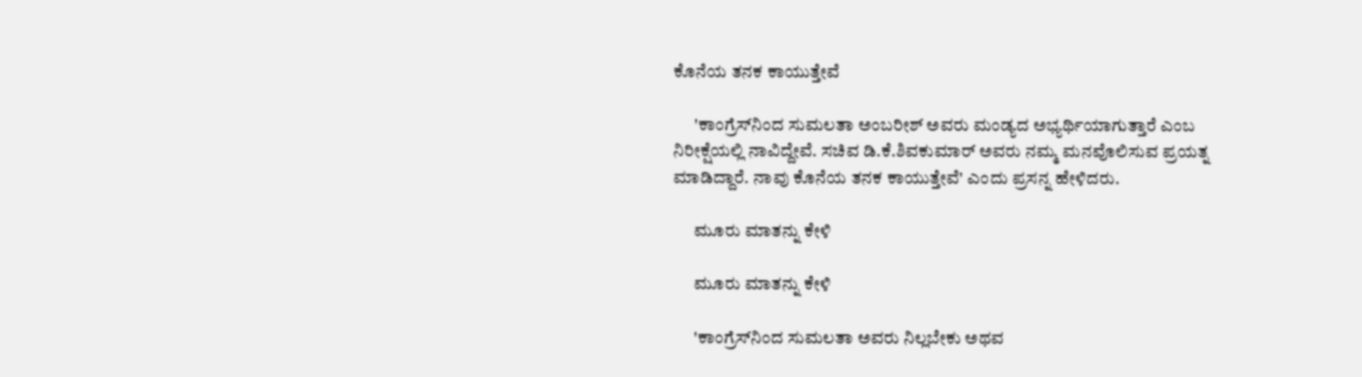ಕೊನೆಯ ತನಕ ಕಾಯುತ್ತೇವೆ

      'ಕಾಂಗ್ರೆಸ್‌ನಿಂದ ಸುಮಲತಾ ಅಂಬರೀಶ್ ಅವರು ಮಂಡ್ಯದ ಅಭ್ಯರ್ಥಿಯಾಗುತ್ತಾರೆ ಎಂಬ ನಿರೀಕ್ಷೆಯಲ್ಲಿ ನಾವಿದ್ದೇವೆ. ಸಚಿವ ಡಿ.ಕೆ.ಶಿವಕುಮಾರ್ ಅವರು ನಮ್ಮ ಮನವೊಲಿಸುವ ಪ್ರಯತ್ನ ಮಾಡಿದ್ದಾರೆ. ನಾವು ಕೊನೆಯ ತನಕ ಕಾಯುತ್ತೇವೆ' ಎಂದು ಪ್ರಸನ್ನ ಹೇಳಿದರು.

      ಮೂರು ಮಾತನ್ನು ಕೇಳಿ

      ಮೂರು ಮಾತನ್ನು ಕೇಳಿ

      'ಕಾಂಗ್ರೆಸ್‌ನಿಂದ ಸುಮಲತಾ ಅವರು ನಿಲ್ಲಬೇಕು ಅಥವ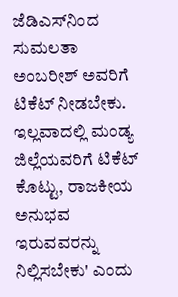ಜೆಡಿಎಸ್‌ನಿಂದ ಸುಮಲತಾ ಅಂಬರೀಶ್ ಅವರಿಗೆ ಟಿಕೆಟ್ ನೀಡಬೇಕು. ಇಲ್ಲವಾದಲ್ಲಿ ಮಂಡ್ಯ ಜಿಲ್ಲೆಯವರಿಗೆ ಟಿಕೆಟ್ ಕೊಟ್ಟು, ರಾಜಕೀಯ ಅನುಭವ ಇರುವವರನ್ನು ನಿಲ್ಲಿಸಬೇಕು' ಎಂದು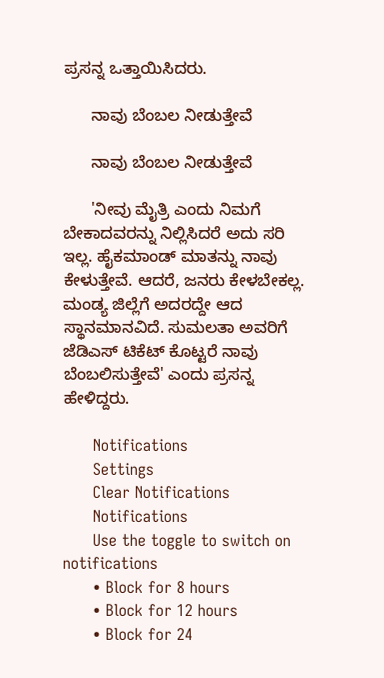ಪ್ರಸನ್ನ ಒತ್ತಾಯಿಸಿದರು.

      ನಾವು ಬೆಂಬಲ ನೀಡುತ್ತೇವೆ

      ನಾವು ಬೆಂಬಲ ನೀಡುತ್ತೇವೆ

      'ನೀವು ಮೈತ್ರಿ ಎಂದು ನಿಮಗೆ ಬೇಕಾದವರನ್ನು ನಿಲ್ಲಿಸಿದರೆ ಅದು ಸರಿ ಇಲ್ಲ. ಹೈಕಮಾಂಡ್ ಮಾತನ್ನು ನಾವು ಕೇಳುತ್ತೇವೆ. ಆದರೆ, ಜನರು ಕೇಳಬೇಕಲ್ಲ. ಮಂಡ್ಯ ಜಿಲ್ಲೆಗೆ ಅದರದ್ದೇ ಆದ ಸ್ಥಾನಮಾನವಿದೆ. ಸುಮಲತಾ ಅವರಿಗೆ ಜೆಡಿಎಸ್ ಟಿಕೆಟ್ ಕೊಟ್ಟರೆ ನಾವು ಬೆಂಬಲಿಸುತ್ತೇವೆ' ಎಂದು ಪ್ರಸನ್ನ ಹೇಳಿದ್ದರು.

      Notifications
      Settings
      Clear Notifications
      Notifications
      Use the toggle to switch on notifications
      • Block for 8 hours
      • Block for 12 hours
      • Block for 24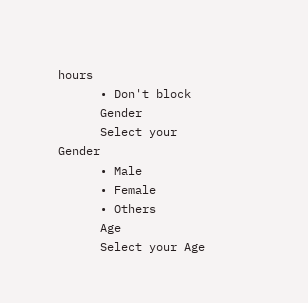hours
      • Don't block
      Gender
      Select your Gender
      • Male
      • Female
      • Others
      Age
      Select your Age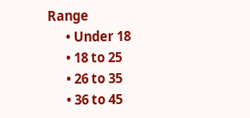Range
      • Under 18
      • 18 to 25
      • 26 to 35
      • 36 to 45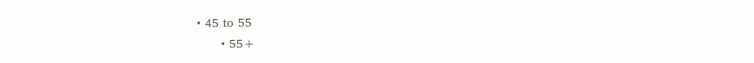• 45 to 55
      • 55+